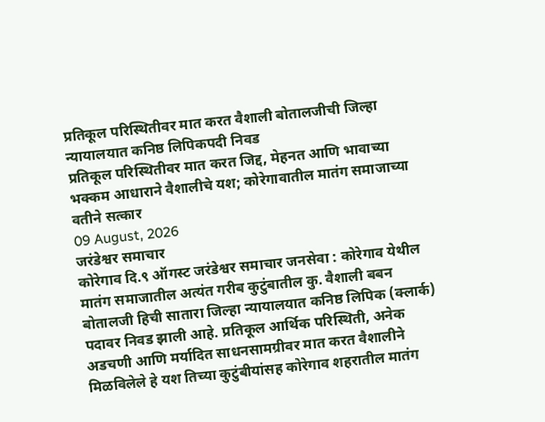प्रतिकूल परिस्थितीवर मात करत वैशाली बोतालजीची जिल्हा न्यायालयात कनिष्ठ लिपिकपदी निवड
प्रतिकूल परिस्थितीवर मात करत जिद्द, मेहनत आणि भावाच्या भक्कम आधाराने वैशालीचे यश; कोरेगावातील मातंग समाजाच्या वतीने सत्कार
09 August, 2026
जरंडेश्वर समाचार
कोरेगाव दि.९ ऑगस्ट जरंडेश्वर समाचार जनसेवा : कोरेगाव येथील मातंग समाजातील अत्यंत गरीब कुटुंबातील कु. वैशाली बबन बोतालजी हिची सातारा जिल्हा न्यायालयात कनिष्ठ लिपिक (क्लार्क) पदावर निवड झाली आहे. प्रतिकूल आर्थिक परिस्थिती, अनेक अडचणी आणि मर्यादित साधनसामग्रीवर मात करत वैशालीने मिळविलेले हे यश तिच्या कुटुंबीयांसह कोरेगाव शहरातील मातंग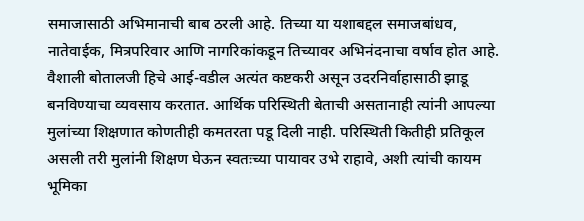समाजासाठी अभिमानाची बाब ठरली आहे. तिच्या या यशाबद्दल समाजबांधव, नातेवाईक, मित्रपरिवार आणि नागरिकांकडून तिच्यावर अभिनंदनाचा वर्षाव होत आहे.
वैशाली बोतालजी हिचे आई-वडील अत्यंत कष्टकरी असून उदरनिर्वाहासाठी झाडू बनविण्याचा व्यवसाय करतात. आर्थिक परिस्थिती बेताची असतानाही त्यांनी आपल्या मुलांच्या शिक्षणात कोणतीही कमतरता पडू दिली नाही. परिस्थिती कितीही प्रतिकूल असली तरी मुलांनी शिक्षण घेऊन स्वतःच्या पायावर उभे राहावे, अशी त्यांची कायम भूमिका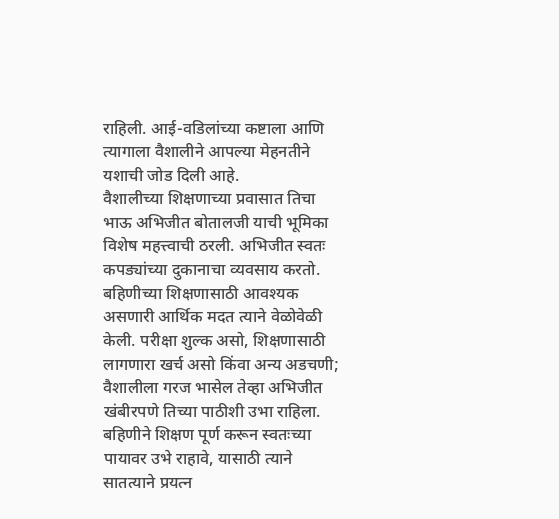राहिली. आई-वडिलांच्या कष्टाला आणि त्यागाला वैशालीने आपल्या मेहनतीने यशाची जोड दिली आहे.
वैशालीच्या शिक्षणाच्या प्रवासात तिचा भाऊ अभिजीत बोतालजी याची भूमिका विशेष महत्त्वाची ठरली. अभिजीत स्वतः कपड्यांच्या दुकानाचा व्यवसाय करतो. बहिणीच्या शिक्षणासाठी आवश्यक असणारी आर्थिक मदत त्याने वेळोवेळी केली. परीक्षा शुल्क असो, शिक्षणासाठी लागणारा खर्च असो किंवा अन्य अडचणी; वैशालीला गरज भासेल तेव्हा अभिजीत खंबीरपणे तिच्या पाठीशी उभा राहिला. बहिणीने शिक्षण पूर्ण करून स्वतःच्या पायावर उभे राहावे, यासाठी त्याने सातत्याने प्रयत्न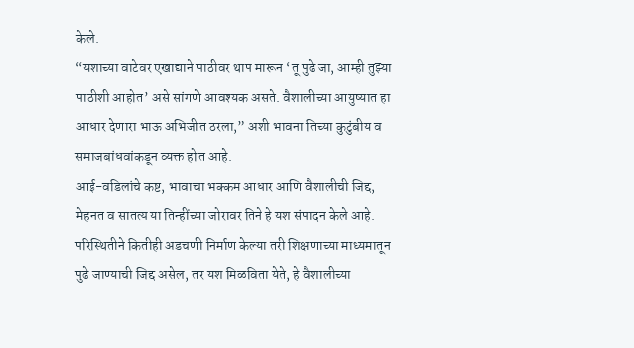केले.
“यशाच्या वाटेवर एखाद्याने पाठीवर थाप मारून ‘तू पुढे जा, आम्ही तुझ्या पाठीशी आहोत’ असे सांगणे आवश्यक असते. वैशालीच्या आयुष्यात हा आधार देणारा भाऊ अभिजीत ठरला,” अशी भावना तिच्या कुटुंबीय व समाजबांधवांकडून व्यक्त होत आहे.
आई-वडिलांचे कष्ट, भावाचा भक्कम आधार आणि वैशालीची जिद्द, मेहनत व सातत्य या तिन्हींच्या जोरावर तिने हे यश संपादन केले आहे. परिस्थितीने कितीही अडचणी निर्माण केल्या तरी शिक्षणाच्या माध्यमातून पुढे जाण्याची जिद्द असेल, तर यश मिळविता येते, हे वैशालीच्या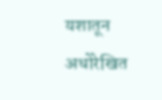यशातून अधोरेखित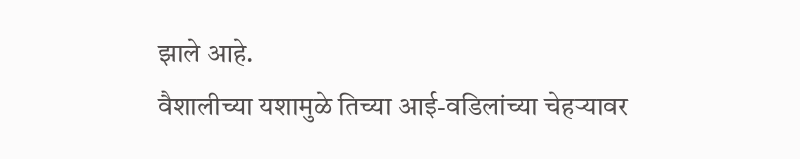झाले आहे.
वैशालीच्या यशामुळे तिच्या आई-वडिलांच्या चेहऱ्यावर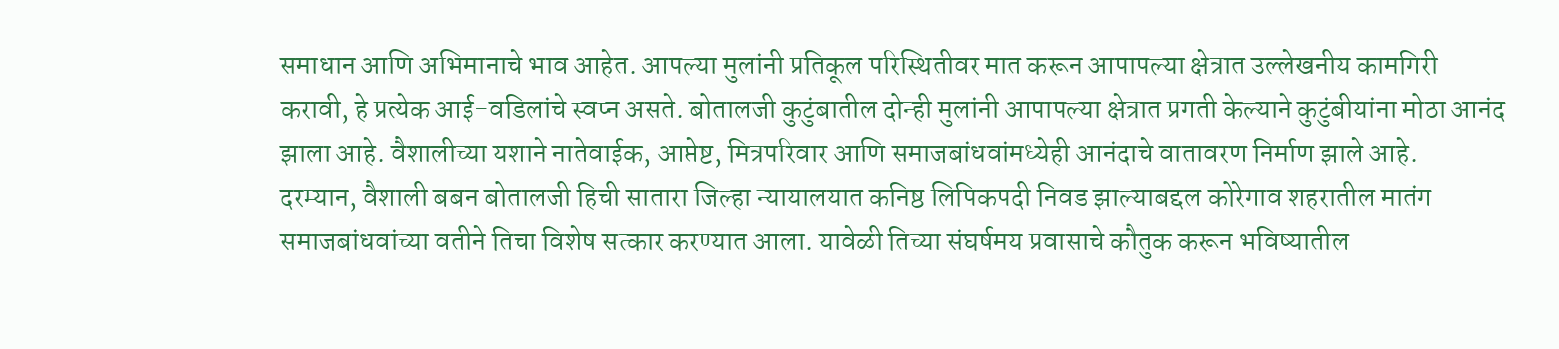समाधान आणि अभिमानाचे भाव आहेत. आपल्या मुलांनी प्रतिकूल परिस्थितीवर मात करून आपापल्या क्षेत्रात उल्लेखनीय कामगिरी करावी, हे प्रत्येक आई-वडिलांचे स्वप्न असते. बोतालजी कुटुंबातील दोन्ही मुलांनी आपापल्या क्षेत्रात प्रगती केल्याने कुटुंबीयांना मोठा आनंद झाला आहे. वैशालीच्या यशाने नातेवाईक, आप्तेष्ट, मित्रपरिवार आणि समाजबांधवांमध्येही आनंदाचे वातावरण निर्माण झाले आहे.
दरम्यान, वैशाली बबन बोतालजी हिची सातारा जिल्हा न्यायालयात कनिष्ठ लिपिकपदी निवड झाल्याबद्दल कोरेगाव शहरातील मातंग समाजबांधवांच्या वतीने तिचा विशेष सत्कार करण्यात आला. यावेळी तिच्या संघर्षमय प्रवासाचे कौतुक करून भविष्यातील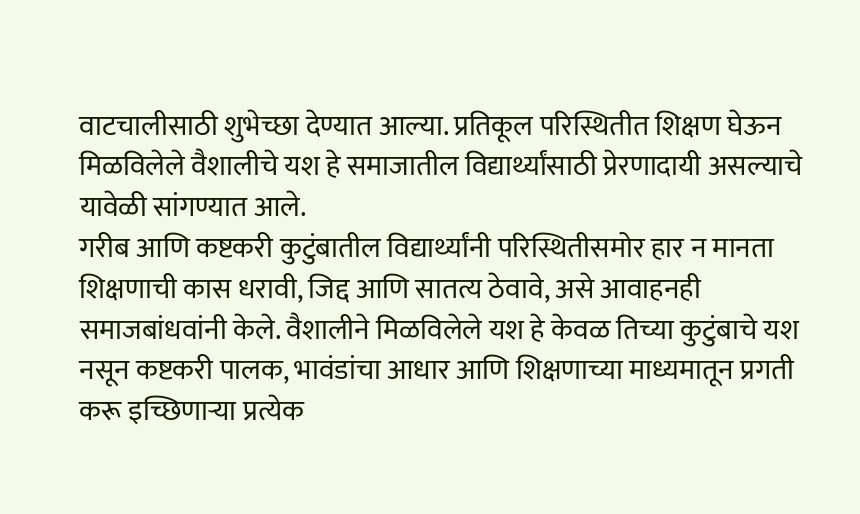वाटचालीसाठी शुभेच्छा देण्यात आल्या. प्रतिकूल परिस्थितीत शिक्षण घेऊन मिळविलेले वैशालीचे यश हे समाजातील विद्यार्थ्यांसाठी प्रेरणादायी असल्याचे यावेळी सांगण्यात आले.
गरीब आणि कष्टकरी कुटुंबातील विद्यार्थ्यांनी परिस्थितीसमोर हार न मानता शिक्षणाची कास धरावी, जिद्द आणि सातत्य ठेवावे, असे आवाहनही समाजबांधवांनी केले. वैशालीने मिळविलेले यश हे केवळ तिच्या कुटुंबाचे यश नसून कष्टकरी पालक, भावंडांचा आधार आणि शिक्षणाच्या माध्यमातून प्रगती करू इच्छिणाऱ्या प्रत्येक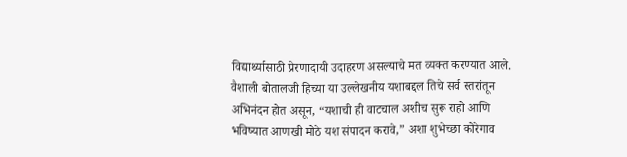विद्यार्थ्यासाठी प्रेरणादायी उदाहरण असल्याचे मत व्यक्त करण्यात आले.
वैशाली बोतालजी हिच्या या उल्लेखनीय यशाबद्दल तिचे सर्व स्तरांतून अभिनंदन होत असून, “यशाची ही वाटचाल अशीच सुरू राहो आणि भविष्यात आणखी मोठे यश संपादन करावे,” अशा शुभेच्छा कोरेगाव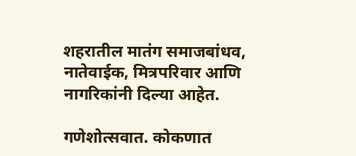शहरातील मातंग समाजबांधव, नातेवाईक, मित्रपरिवार आणि नागरिकांनी दिल्या आहेत.

गणेशोत्सवात. कोकणात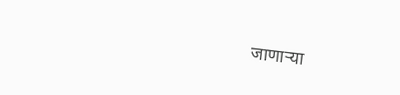जाणाऱ्या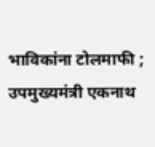भाविकांना टोलमाफी ; उपमुख्यमंत्री एकनाथ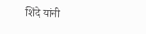शिंदे यांनी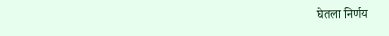घेतला निर्णय